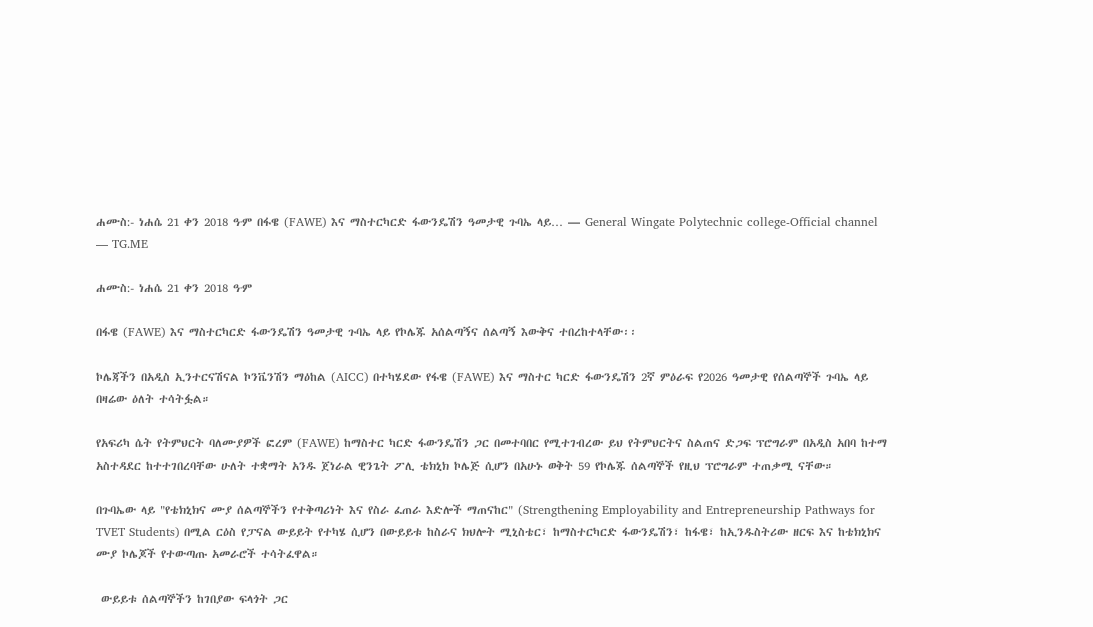ሐሙስ:- ነሐሴ 21 ቀን 2018 ዓ∙ም በፋዌ (FAWE) እና ማስተርካርድ ፋውንዴሽን ዓመታዊ ጉባኤ ላይ… — General Wingate Polytechnic college-Official channel — TG.ME

ሐሙስ:- ነሐሴ 21 ቀን 2018 ዓ∙ም

በፋዌ (FAWE) እና ማስተርካርድ ፋውንዴሽን ዓመታዊ ጉባኤ ላይ የኮሌጁ አሰልጣኝና ሰልጣኝ እውቅና ተበረከተላቸው፡፡

ኮሌጃችን በአዲስ ኢንተርናሽናል ኮንቬንሽን ማዕከል (AICC) በተካሄደው የፋዌ (FAWE) እና ማስተር ካርድ ፋውንዴሽን 2ኛ ምዕራፍ የ2026 ዓመታዊ የሰልጣኞች ጉባኤ ላይ በዛሬው ዕለት ተሳትፏል።

የአፍሪካ ሴት የትምህርት ባለሙያዎች ፎረም (FAWE) ከማስተር ካርድ ፋውንዴሽን ጋር በመተባበር የሚተገብረው ይህ የትምህርትና ስልጠና ድጋፍ ፕሮግራም በአዲስ አበባ ከተማ አስተዳደር ከተተገበረባቸው ሁለት ተቋማት አንዱ ጀነራል ዊንጌት ፖሊ ቴክኒክ ኮሌጅ ሲሆን በአሁኑ ወቅት 59 የኮሌጁ ሰልጣኞች የዚህ ፕሮግራም ተጠቃሚ ናቸው።

በጉባኤው ላይ "የቴክኒክና ሙያ ሰልጣኞችን የተቅጣሪነት እና የስራ ፈጠራ እድሎች ማጠናከር" (Strengthening Employability and Entrepreneurship Pathways for TVET Students) በሚል ርዕስ የፓናል ውይይት የተካሄ ሲሆን በውይይቱ ከስራና ክህሎት ሚኒስቴር፣ ከማስተርካርድ ፋውንዴሽን፣ ከፋዌ፣ ከኢንዱስትሪው ዘርፍ እና ከቴክኒክና ሙያ ኮሌጆች የተውጣጡ አመራሮች ተሳትፈዋል።

 ውይይቱ ሰልጣኞችን ከገበያው ፍላጎት ጋር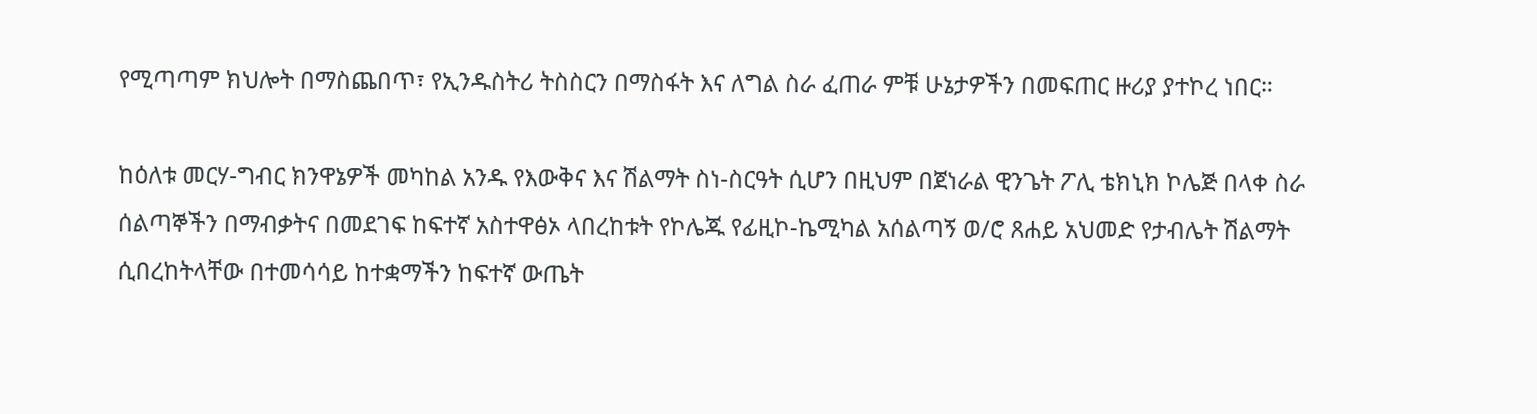የሚጣጣም ክህሎት በማስጨበጥ፣ የኢንዱስትሪ ትስስርን በማስፋት እና ለግል ስራ ፈጠራ ምቹ ሁኔታዎችን በመፍጠር ዙሪያ ያተኮረ ነበር።

ከዕለቱ መርሃ-ግብር ክንዋኔዎች መካከል አንዱ የእውቅና እና ሽልማት ስነ-ስርዓት ሲሆን በዚህም በጀነራል ዊንጌት ፖሊ ቴክኒክ ኮሌጅ በላቀ ስራ ሰልጣኞችን በማብቃትና በመደገፍ ከፍተኛ አስተዋፅኦ ላበረከቱት የኮሌጁ የፊዚኮ-ኬሚካል አሰልጣኝ ወ/ሮ ጸሐይ አህመድ የታብሌት ሽልማት ሲበረከትላቸው በተመሳሳይ ከተቋማችን ከፍተኛ ውጤት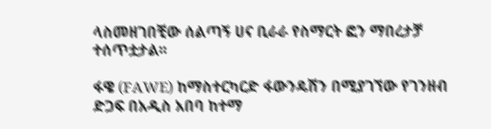ላስመዘገበቺው ሰልጣኝ ሀና ቢራራ የስማርት ፎን ማበረታቻ ተሰጥቷታል፡፡

ፋዌ (FAWE) ከማስተርካርድ ፋውንዴሽን በሚያገኘው የገንዘብ ድጋፍ በአዲስ አበባ ከተማ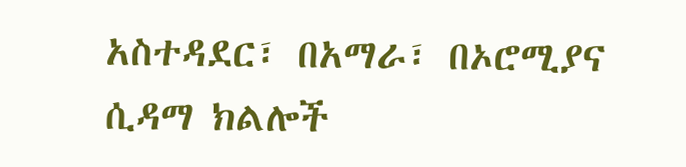አስተዳደር፣ በአማራ፣ በኦሮሚያና ሲዳማ ክልሎች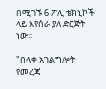በሚገኙ 6 ፖሊ ቴክኒኮች ላይ እየሰራ ያለ ድርጅት ነው፡፡

"በላቀ አገልግሎት የመረጃ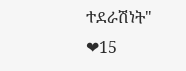ተደራሽነት"
❤15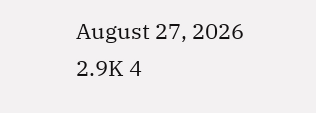August 27, 2026 2.9K 4